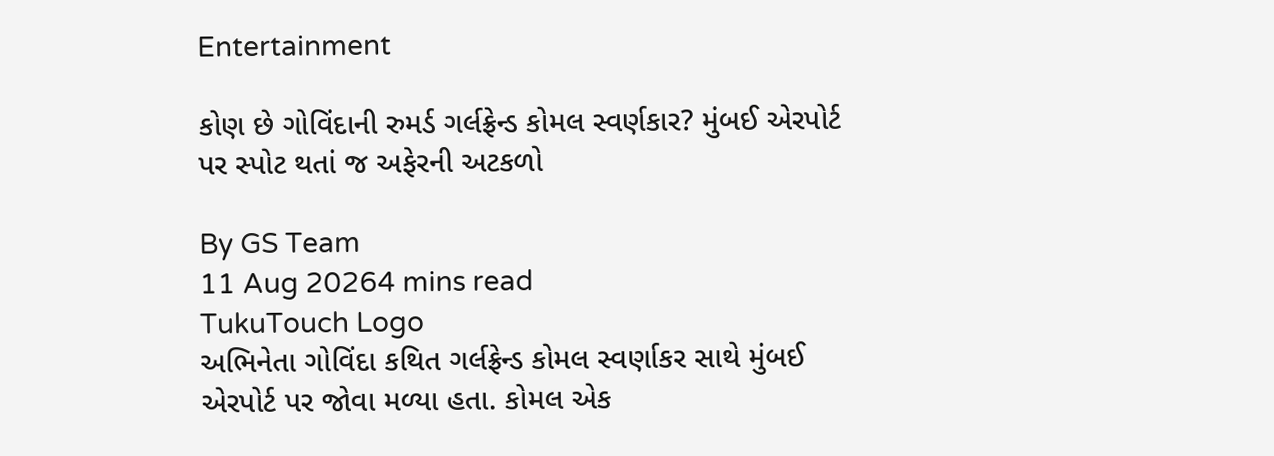Entertainment

કોણ છે ગોવિંદાની રુમર્ડ ગર્લફ્રેન્ડ કોમલ સ્વર્ણકાર? મુંબઈ એરપોર્ટ પર સ્પોટ થતાં જ અફેરની અટકળો

By GS Team
11 Aug 20264 mins read
TukuTouch Logo
અભિનેતા ગોવિંદા કથિત ગર્લફ્રેન્ડ કોમલ સ્વર્ણાકર સાથે મુંબઈ એરપોર્ટ પર જોવા મળ્યા હતા. કોમલ એક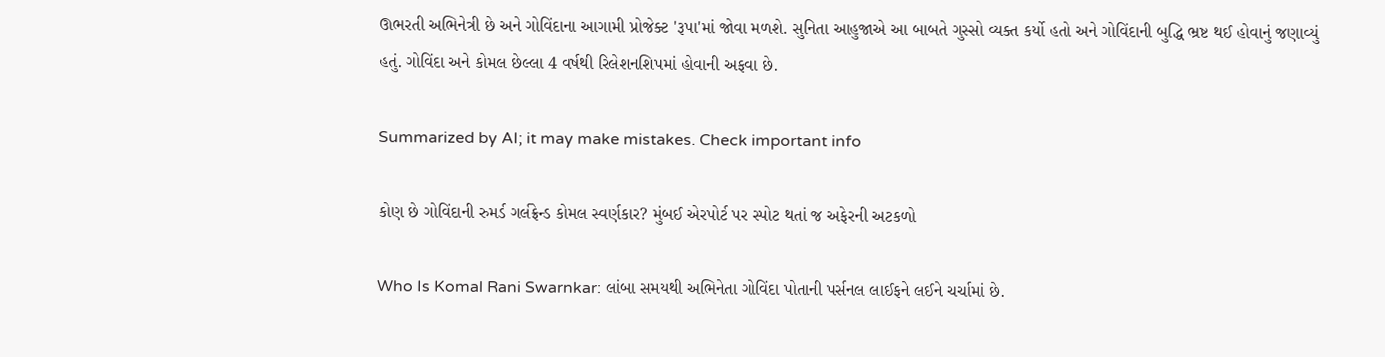ઊભરતી અભિનેત્રી છે અને ગોવિંદાના આગામી પ્રોજેક્ટ 'રૂપા'માં જોવા મળશે. સુનિતા આહુજાએ આ બાબતે ગુસ્સો વ્યક્ત કર્યો હતો અને ગોવિંદાની બુદ્ધિ ભ્રષ્ટ થઈ હોવાનું જણાવ્યું હતું. ગોવિંદા અને કોમલ છેલ્લા 4 વર્ષથી રિલેશનશિપમાં હોવાની અફવા છે.

Summarized by AI; it may make mistakes. Check important info

કોણ છે ગોવિંદાની રુમર્ડ ગર્લફ્રેન્ડ કોમલ સ્વર્ણકાર? મુંબઈ એરપોર્ટ પર સ્પોટ થતાં જ અફેરની અટકળો

Who Is Komal Rani Swarnkar: લાંબા સમયથી અભિનેતા ગોવિંદા પોતાની પર્સનલ લાઈફને લઈને ચર્ચામાં છે.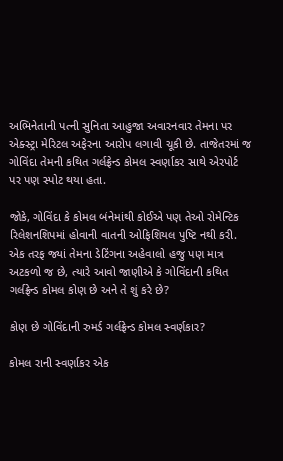અભિનેતાની પત્ની સુનિતા આહુજા અવારનવાર તેમના પર એક્સ્ટ્રા મેરિટલ અફેરના આરોપ લગાવી ચૂકી છે. તાજેતરમાં જ ગોવિંદા તેમની કથિત ગર્લફ્રેન્ડ કોમલ સ્વર્ણાકર સાથે એરપોર્ટ પર પણ સ્પોટ થયા હતા.

જોકે, ગોવિંદા કે કોમલ બંનેમાંથી કોઈએ પણ તેઓ રોમેન્ટિક રિલેશનશિપમાં હોવાની વાતની ઓફિશિયલ પુષ્ટિ નથી કરી. એક તરફ જ્યાં તેમના ડેટિંગના અહેવાલો હજુ પણ માત્ર અટકળો જ છે, ત્યારે આવો જાણીએ કે ગોવિંદાની કથિત ગર્લફ્રેન્ડ કોમલ કોણ છે અને તે શું કરે છે?

કોણ છે ગોવિંદાની રુમર્ડ ગર્લફ્રેન્ડ કોમલ સ્વર્ણકાર?

કોમલ રાની સ્વર્ણાકર એક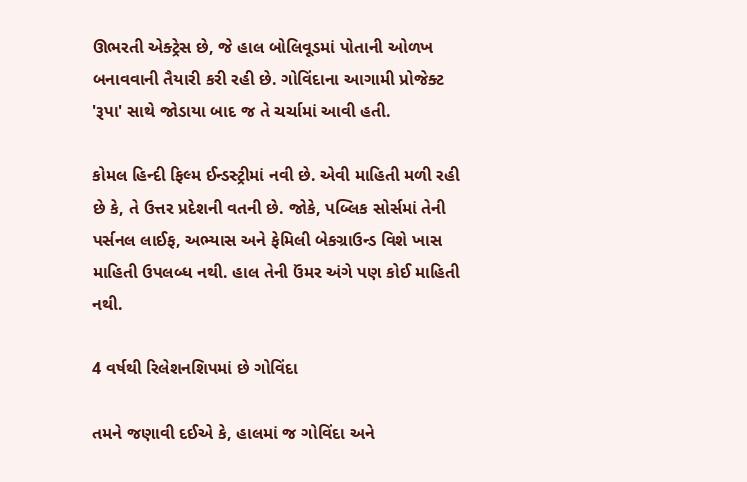ઊભરતી એક્ટ્રેસ છે, જે હાલ બોલિવૂડમાં પોતાની ઓળખ બનાવવાની તૈયારી કરી રહી છે. ગોવિંદાના આગામી પ્રોજેક્ટ 'રૂપા' સાથે જોડાયા બાદ જ તે ચર્ચામાં આવી હતી.

કોમલ હિન્દી ફિલ્મ ઈન્ડસ્ટ્રીમાં નવી છે. એવી માહિતી મળી રહી છે કે, તે ઉત્તર પ્રદેશની વતની છે. જોકે, પબ્લિક સોર્સમાં તેની પર્સનલ લાઈફ, અભ્યાસ અને ફેમિલી બેકગ્રાઉન્ડ વિશે ખાસ માહિતી ઉપલબ્ધ નથી. હાલ તેની ઉંમર અંગે પણ કોઈ માહિતી નથી.

4 વર્ષથી રિલેશનશિપમાં છે ગોવિંદા

તમને જણાવી દઈએ કે, હાલમાં જ ગોવિંદા અને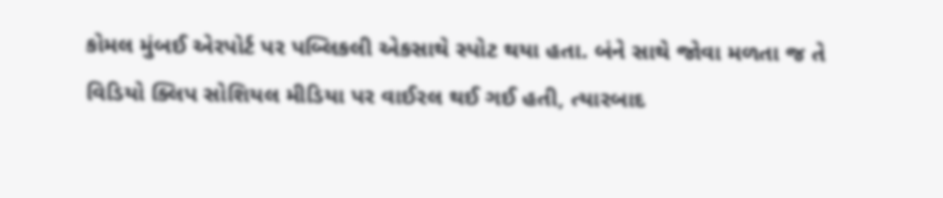કોમલ મુંબઈ એરપોર્ટ પર પબ્લિકલી એકસાથે સ્પોટ થયા હતા. બંને સાથે જોવા મળતા જ તે વિડિયો ક્લિપ સોશિયલ મીડિયા પર વાઈરલ થઈ ગઈ હતી, ત્યારબાદ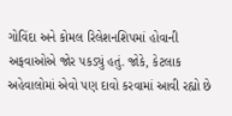ગોવિંદા અને કોમલ રિલેશનશિપમાં હોવાની અફવાઓએ જોર પકડ્યું હતું. જોકે, કેટલાક અહેવાલોમાં એવો પણ દાવો કરવામાં આવી રહ્યો છે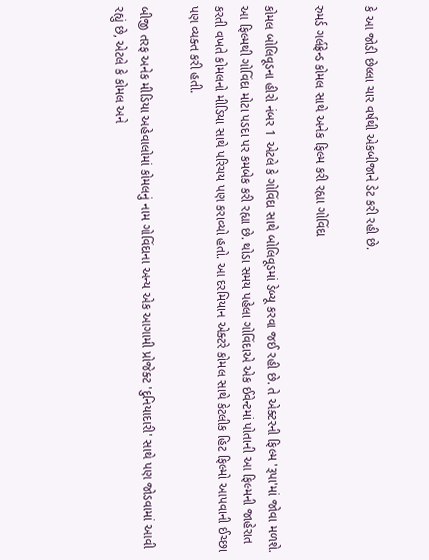કે આ જોડી છેલ્લા ચાર વર્ષથી એકબીજાને ડેટ કરી રહી છે.

રુમર્ડ ગર્લફ્રેન્ડ કોમલ સાથે અનેક ફિલ્મ કરી રહ્યા ગોવિંદા

કોમલ બોલિવૂડના હીરો નંબર 1 એટલે કે ગોવિંદા સાથે બોલિવૂડમાં ડેબ્યૂ કરવા જઈ રહી છે. તે એક્ટરની ફિલ્મ 'રૂપા'માં જોવા મળશે. આ ફિલ્મથી ગોવિંદા મોટા પડદા પર કમબેક કરી રહ્યા છે. થોડા સમય પહેલા ગોવિંદાએ એક ઈવેન્ટમાં પોતાની આ ફિલ્મની જાહેરાત કરતી વખતે કોમલનો મીડિયા સાથે પરિચય પણ કરાવ્યો હતો. આ દરમિયાન એક્ટરે કોમલ સાથે કેટલીક હિટ ફિલ્મો આપવાની ઈચ્છા પણ વ્યક્ત કરી હતી.

બીજી તરફ અનેક મીડિયા અહેવાલોમાં કોમલનું નામ ગોવિંદાના અન્ય એક આગામી પ્રોજેક્ટ 'દુનિયાદારી' સાથે પણ જોડવામાં આવી રહ્યું છે, એટલે કે કોમલ અને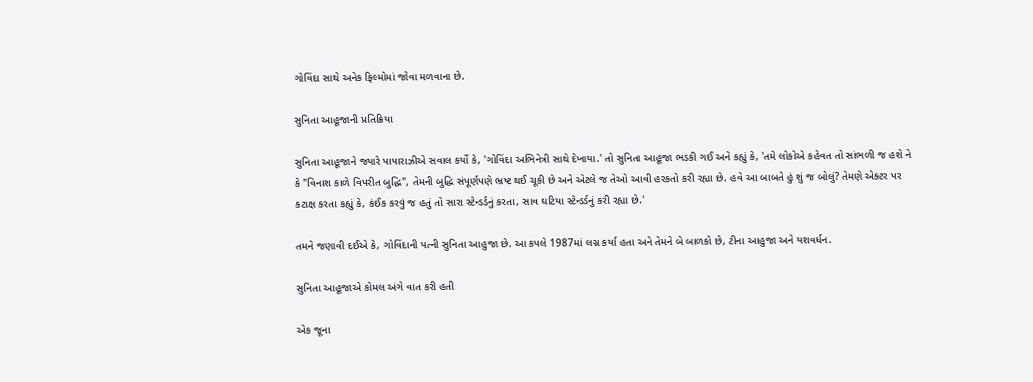ગોવિંદા સાથે અનેક ફિલ્મોમાં જોવા મળવાના છે.

સુનિતા આહૂજાની પ્રતિક્રિયા

સુનિતા આહૂજાને જ્યારે પાપારાઝીએ સવાલ કર્યો કે, 'ગોવિંદા અભિનેત્રી સાથે દેખાયા.' તો સુનિતા આહૂજા ભડકી ગઈ અને કહ્યું કે, 'તમે લોકોએ કહેવત તો સાંભળી જ હશે ને કે "વિનાશ કાળે વિપરીત બુદ્ધિ", તેમની બુદ્ધિ સંપૂર્ણપણે ભ્રષ્ટ થઈ ચૂકી છે અને એટલે જ તેઓ આવી હરકતો કરી રહ્યા છે. હવે આ બાબતે હું શું જ બોલું? તેમણે એક્ટર પર કટાક્ષ કરતા કહ્યું કે, કંઈક કરવું જ હતું તો સારા સ્ટેન્ડર્ડનું કરતા, સાવ ઘટિયા સ્ટેન્ડર્ડનું કરી રહ્યા છે.'

તમને જણાવી દઈએ કે, ગોવિંદાની પત્ની સુનિતા આહુજા છે. આ કપલે 1987માં લગ્ન કર્યા હતા અને તેમને બે બાળકો છે, ટીના આહુજા અને યશવર્ધન.

સુનિતા આહૂજાએ કોમલ અંગે વાત કરી હતી

એક જૂના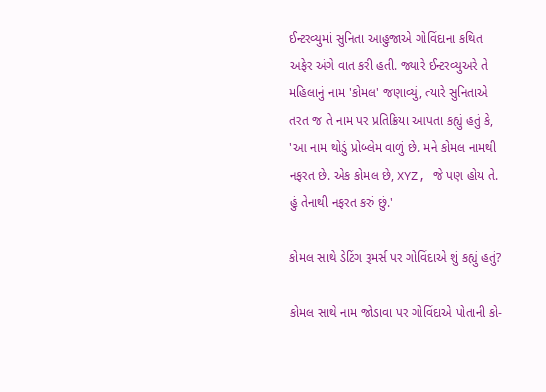ઈન્ટરવ્યુમાં સુનિતા આહુજાએ ગોવિંદાના કથિત અફેર અંગે વાત કરી હતી. જ્યારે ઈન્ટરવ્યુઅરે તે મહિલાનું નામ 'કોમલ' જણાવ્યું, ત્યારે સુનિતાએ તરત જ તે નામ પર પ્રતિક્રિયા આપતા કહ્યું હતું કે, 'આ નામ થોડું પ્રોબ્લેમ વાળું છે. મને કોમલ નામથી નફરત છે. એક કોમલ છે, XYZ, જે પણ હોય તે. હું તેનાથી નફરત કરું છું.'

કોમલ સાથે ડેટિંગ રૂમર્સ પર ગોવિંદાએ શું કહ્યું હતું?

કોમલ સાથે નામ જોડાવા પર ગોવિંદાએ પોતાની કો-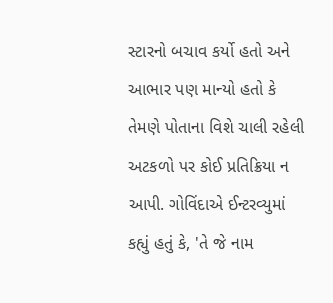સ્ટારનો બચાવ કર્યો હતો અને આભાર પણ માન્યો હતો કે તેમણે પોતાના વિશે ચાલી રહેલી અટકળો પર કોઈ પ્રતિક્રિયા ન આપી. ગોવિંદાએ ઈન્ટરવ્યુમાં કહ્યું હતું કે, 'તે જે નામ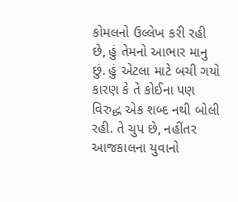કોમલનો ઉલ્લેખ કરી રહી છે, હું તેમનો આભાર માનુ છું. હું એટલા માટે બચી ગયો કારણ કે તે કોઈના પણ વિરુદ્ધ એક શબ્દ નથી બોલી રહી. તે ચુપ છે, નહીંતર આજકાલના યુવાનો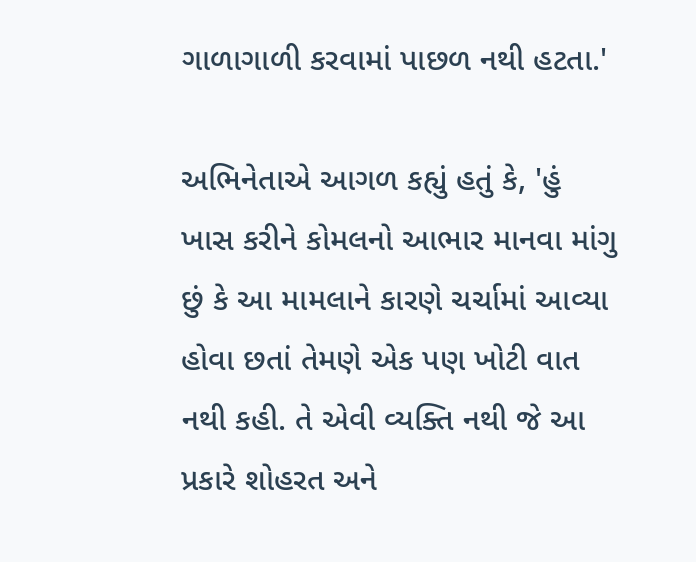ગાળાગાળી કરવામાં પાછળ નથી હટતા.'

અભિનેતાએ આગળ કહ્યું હતું કે, 'હું ખાસ કરીને કોમલનો આભાર માનવા માંગુ છું કે આ મામલાને કારણે ચર્ચામાં આવ્યા હોવા છતાં તેમણે એક પણ ખોટી વાત નથી કહી. તે એવી વ્યક્તિ નથી જે આ પ્રકારે શોહરત અને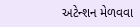અટેન્શન મેળવવા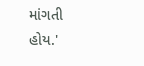માંગતી હોય.'